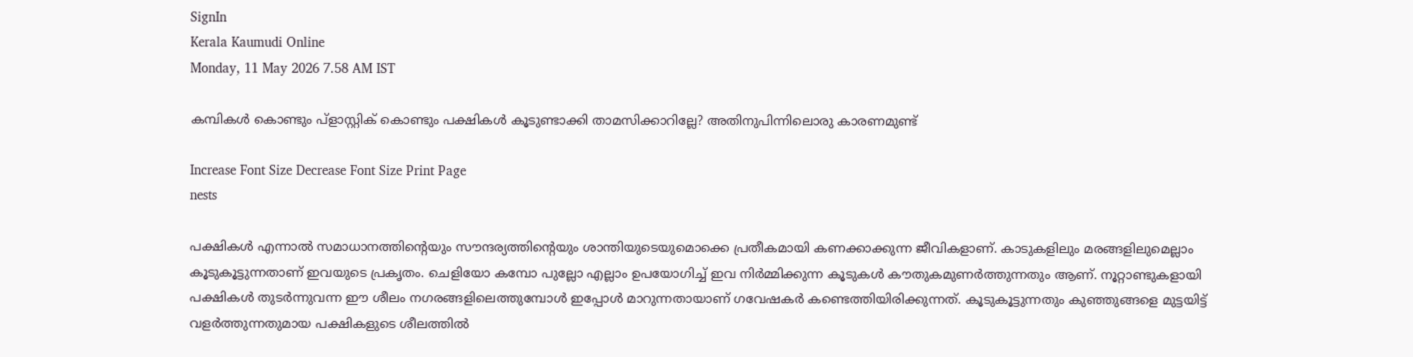SignIn
Kerala Kaumudi Online
Monday, 11 May 2026 7.58 AM IST

കമ്പികൾ കൊണ്ടും പ്‌ളാസ്റ്റിക് കൊണ്ടും പക്ഷികൾ കൂടുണ്ടാക്കി താമസിക്കാറില്ലേ? അതിനുപിന്നിലൊരു കാരണമുണ്ട്

Increase Font Size Decrease Font Size Print Page
nests

പക്ഷികൾ എന്നാൽ സമാധാനത്തിന്റെയും സൗന്ദര്യത്തിന്റെയും ശാന്തിയുടെയുമൊക്കെ പ്രതീകമായി കണക്കാക്കുന്ന ജീവികളാണ്. കാടുകളിലും മരങ്ങളിലുമെല്ലാം കൂടുകൂട്ടുന്നതാണ് ഇവയുടെ പ്രകൃതം. ചെളിയോ കമ്പോ പുല്ലോ എല്ലാം ഉപയോഗിച്ച് ഇവ നിർമ്മിക്കുന്ന കൂടുകൾ കൗതുകമുണർത്തുന്നതും ആണ്. നൂറ്റാണ്ടുകളായി പക്ഷികൾ തുടർന്നുവന്ന ഈ ശീലം നഗരങ്ങളിലെത്തുമ്പോൾ ഇപ്പോൾ മാറുന്നതായാണ് ഗവേഷകർ കണ്ടെത്തിയിരിക്കുന്നത്. കൂടുകൂട്ടുന്നതും കുഞ്ഞുങ്ങളെ മുട്ടയിട്ട് വളർത്തുന്നതുമായ പക്ഷികളുടെ ശീലത്തിൽ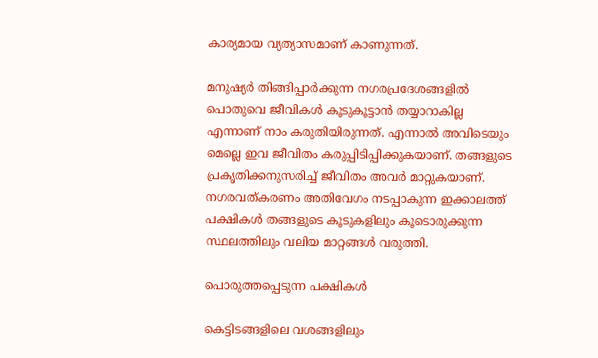കാര്യമായ വ്യത്യാസമാണ് കാണുന്നത്.

മനുഷ്യർ തിങ്ങിപ്പാർക്കുന്ന നഗരപ്രദേശങ്ങളിൽ പൊതുവെ ജീവികൾ കൂടുകൂട്ടാൻ തയ്യാറാകില്ല എന്നാണ് നാം കരുതിയിരുന്നത്. എന്നാൽ അവിടെയും മെല്ലെ ഇവ ജീവിതം കരുപ്പിടിപ്പിക്കുകയാണ്. തങ്ങളുടെ പ്രകൃതിക്കനുസരിച്ച് ജീവിതം അവർ മാറ്റുകയാണ്. നഗരവത്കരണം അതിവേഗം നടപ്പാകുന്ന ഇക്കാലത്ത് പക്ഷികൾ തങ്ങളുടെ കൂടുകളിലും കൂടൊരുക്കുന്ന സ്ഥലത്തിലും വലിയ മാറ്റങ്ങൾ വരുത്തി.

പൊരുത്തപ്പെടുന്ന പക്ഷികൾ

കെട്ടിടങ്ങളിലെ വശങ്ങളിലും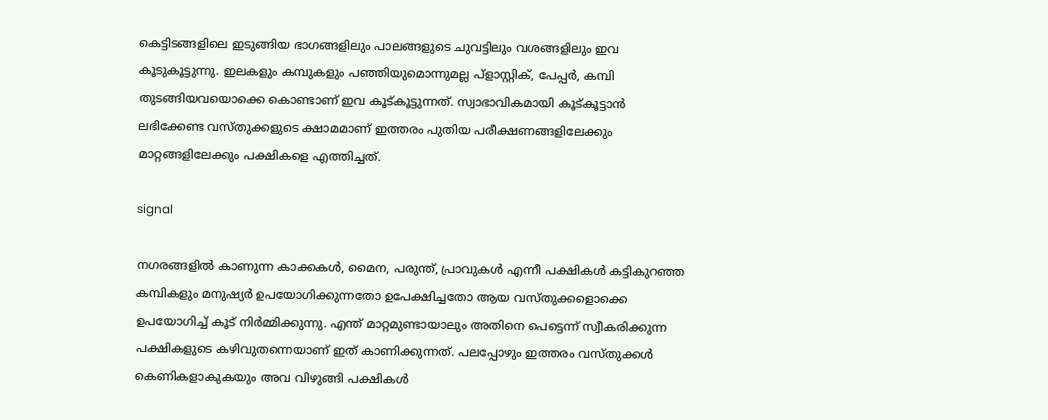കെട്ടിടങ്ങളിലെ ഇടുങ്ങിയ ഭാഗങ്ങളിലും പാലങ്ങളുടെ ചുവട്ടിലും വശങ്ങളിലും ഇവ കൂടുകൂട്ടുന്നു. ഇലകളും കമ്പുകളും പഞ്ഞിയുമൊന്നുമല്ല പ്ളാസ്റ്റിക്, പേപ്പർ, കമ്പി തുടങ്ങിയവയൊക്കെ കൊണ്ടാണ് ഇവ കൂട്‌കൂട്ടുന്നത്. സ്വാഭാവികമായി കൂട്‌കൂട്ടാൻ ലഭിക്കേണ്ട വസ്‌തുക്കളുടെ ക്ഷാമമാണ് ഇത്തരം പുതിയ പരീക്ഷണങ്ങളിലേക്കും മാറ്റങ്ങളിലേക്കും പക്ഷികളെ എത്തിച്ചത്.

signal

നഗരങ്ങളിൽ കാണുന്ന കാക്കകൾ, മൈന, പരുന്ത്, പ്രാവുകൾ എന്നീ പക്ഷികൾ കട്ടികുറഞ്ഞ കമ്പികളും മനുഷ്യർ ഉപയോഗിക്കുന്നതോ ഉപേക്ഷിച്ചതോ ആയ വസ്‌തുക്കളൊക്കെ ഉപയോഗിച്ച് കൂട് നിർമ്മിക്കുന്നു. എന്ത് മാറ്റമുണ്ടായാലും അതിനെ പെട്ടെന്ന് സ്വീകരിക്കുന്ന പക്ഷികളുടെ കഴിവുതന്നെയാണ് ഇത് കാണിക്കുന്നത്. പലപ്പോഴും ഇത്തരം വസ്‌തുക്കൾ കെണികളാകുകയും അവ വിഴുങ്ങി പക്ഷികൾ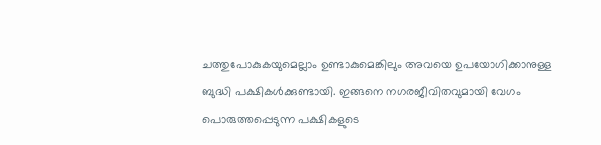ചത്തുപോകുകയുമെല്ലാം ഉണ്ടാകുമെങ്കിലും അവയെ ഉപയോഗിക്കാനുള്ള ബുദ്ധി പക്ഷികൾക്കുണ്ടായി. ഇങ്ങനെ നഗരജീവിതവുമായി വേഗം പൊരുത്തപ്പെടുന്ന പക്ഷികളുടെ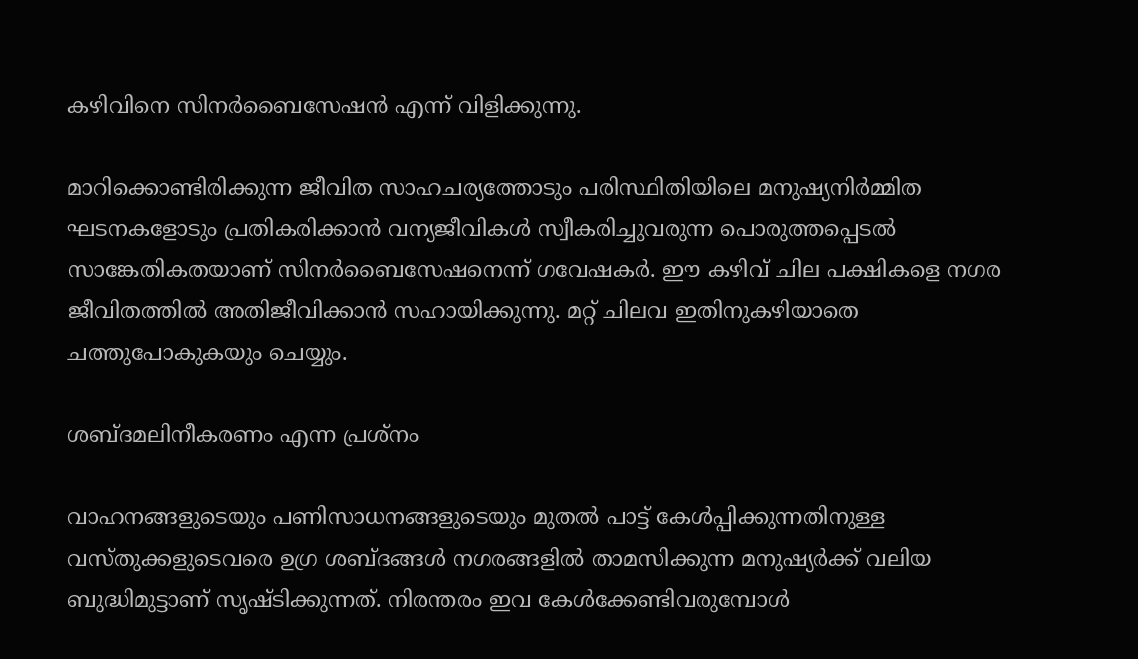കഴിവിനെ സിനർബൈസേഷൻ എന്ന് വിളിക്കുന്നു.

മാറിക്കൊണ്ടിരിക്കുന്ന ജീവിത സാഹചര്യത്തോടും പരിസ്ഥിതിയിലെ മനുഷ്യനിർമ്മിത ഘടനകളോടും പ്രതികരിക്കാൻ വന്യജീവികൾ സ്വീകരിച്ചുവരുന്ന പൊരുത്തപ്പെടൽ സാങ്കേതികതയാണ് സിനർബൈസേഷനെന്ന് ഗവേഷകർ. ഈ കഴിവ് ചില പക്ഷികളെ നഗര ജീവിതത്തിൽ അതിജീവിക്കാൻ സഹായിക്കുന്നു. മറ്റ് ചിലവ ഇതിനുകഴിയാതെ ചത്തുപോകുകയും ചെയ്യും.

ശബ്‌ദമലിനീകരണം എന്ന പ്രശ്‌നം

വാഹനങ്ങളുടെയും പണിസാധനങ്ങളുടെയും മുതൽ പാട്ട് കേൾപ്പിക്കുന്നതിനുള്ള വസ്‌തുക്കളുടെവരെ ഉഗ്ര ശബ്‌‌ദങ്ങൾ നഗരങ്ങളിൽ താമസിക്കുന്ന മനുഷ്യർക്ക് വലിയ ബുദ്ധിമുട്ടാണ് സൃഷ്‌ടിക്കുന്നത്. നിരന്തരം ഇവ കേൾക്കേണ്ടിവരുമ്പോൾ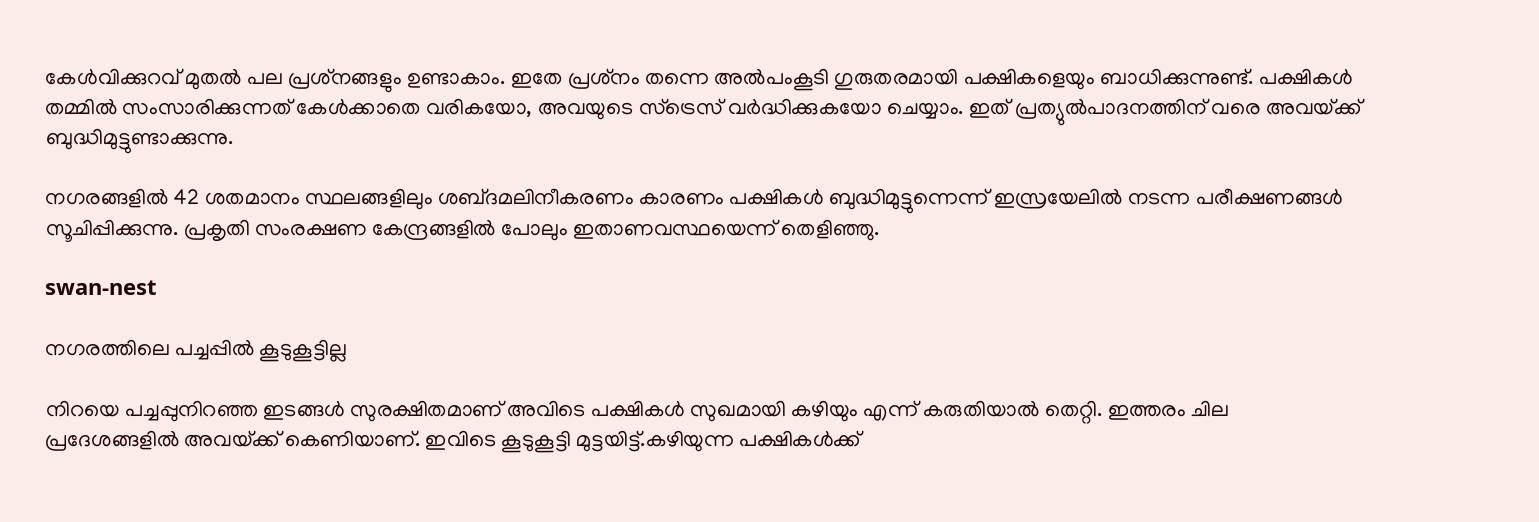കേൾവിക്കുറവ് മുതൽ പല പ്രശ്‌നങ്ങളും ഉണ്ടാകാം. ഇതേ പ്രശ്‌നം തന്നെ അൽപംകൂടി ഗുരുതരമായി പക്ഷികളെയും ബാധിക്കുന്നുണ്ട്. പക്ഷികൾ തമ്മിൽ സംസാരിക്കുന്നത് കേൾക്കാതെ വരികയോ, അവയുടെ സ്‌ട്രെസ് വർദ്ധിക്കുകയോ ചെയ്യാം. ഇത് പ്രത്യുൽപാദനത്തിന് വരെ അവയ്‌ക്ക് ബുദ്ധിമുട്ടുണ്ടാക്കുന്നു.

നഗരങ്ങളിൽ 42 ശതമാനം സ്ഥലങ്ങളിലും ശബ്‌ദമലിനീകരണം കാരണം പക്ഷികൾ ബുദ്ധിമുട്ടുന്നെന്ന് ഇസ്രയേലിൽ നടന്ന പരീക്ഷണങ്ങൾ സൂചിപ്പിക്കുന്നു. പ്രകൃതി സംരക്ഷണ കേന്ദ്രങ്ങളിൽ പോലും ഇതാണവസ്ഥയെന്ന് തെളിഞ്ഞു.

swan-nest

നഗരത്തിലെ പച്ചപ്പിൽ കൂടുകൂട്ടില്ല

നിറയെ പച്ചപ്പുനിറഞ്ഞ ഇടങ്ങൾ സുരക്ഷിതമാണ് അവിടെ പക്ഷികൾ സുഖമായി കഴിയും എന്ന് കരുതിയാൽ തെറ്റി. ഇത്തരം ചില പ്രദേശങ്ങളിൽ അവയ്‌ക്ക് കെണിയാണ്. ഇവിടെ കൂടുകൂട്ടി മുട്ടയിട്ട്.കഴിയുന്ന പക്ഷികൾക്ക്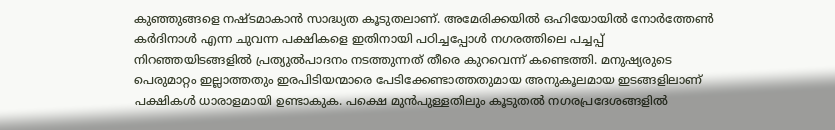കുഞ്ഞുങ്ങളെ നഷ്‌ടമാകാൻ സാദ്ധ്യത കൂടുതലാണ്. അമേരിക്കയിൽ ഒഹിയോയിൽ നോർത്തേൺ കർദിനാൾ എന്ന ചുവന്ന പക്ഷികളെ ഇതിനായി പഠിച്ചപ്പോൾ നഗരത്തിലെ പച്ചപ്പ് നിറഞ്ഞയിടങ്ങളിൽ പ്രത്യുൽപാദനം നടത്തുന്നത് തീരെ കുറവെന്ന് കണ്ടെത്തി. മനുഷ്യരുടെ പെരുമാറ്റം ഇല്ലാത്തതും ഇരപിടിയന്മാരെ പേടിക്കേണ്ടാത്തതുമായ അനുകൂലമായ ഇടങ്ങളിലാണ് പക്ഷികൾ ധാരാളമായി ഉണ്ടാകുക. പക്ഷെ മുൻപുള്ളതിലും കൂടുതൽ നഗരപ്രദേശങ്ങളിൽ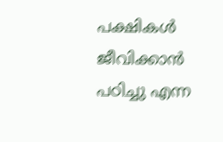പക്ഷികൾ ജീവിക്കാൻ പഠിച്ചു എന്ന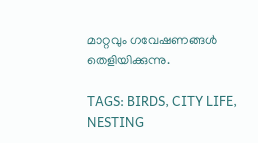മാറ്റവും ഗവേഷണങ്ങൾ തെളിയിക്കുന്നു.

TAGS: BIRDS, CITY LIFE, NESTING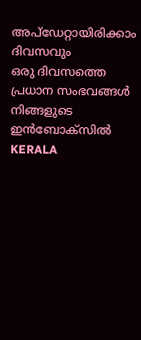അപ്ഡേറ്റായിരിക്കാം ദിവസവും
ഒരു ദിവസത്തെ പ്രധാന സംഭവങ്ങൾ നിങ്ങളുടെ ഇൻബോക്സിൽ
KERALA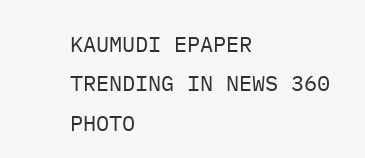KAUMUDI EPAPER
TRENDING IN NEWS 360
PHOTO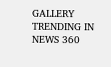GALLERY
TRENDING IN NEWS 360